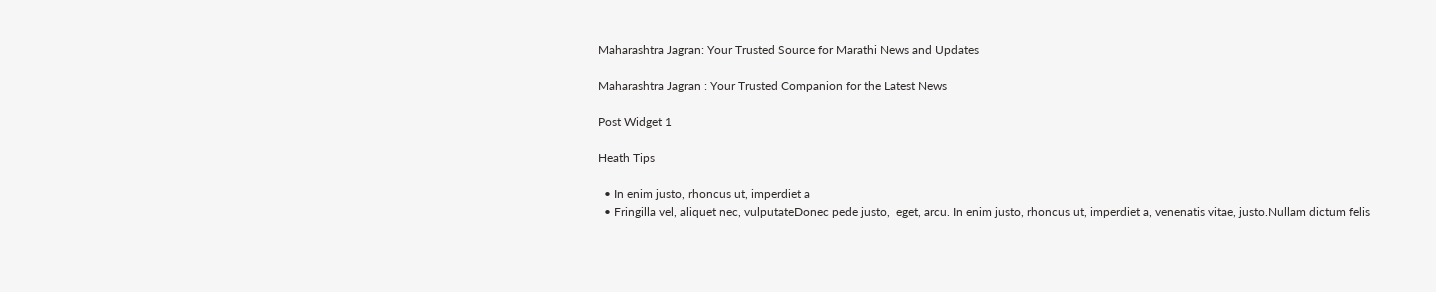Maharashtra Jagran: Your Trusted Source for Marathi News and Updates

Maharashtra Jagran : Your Trusted Companion for the Latest News

Post Widget 1

Heath Tips

  • In enim justo, rhoncus ut, imperdiet a
  • Fringilla vel, aliquet nec, vulputateDonec pede justo,  eget, arcu. In enim justo, rhoncus ut, imperdiet a, venenatis vitae, justo.Nullam dictum felis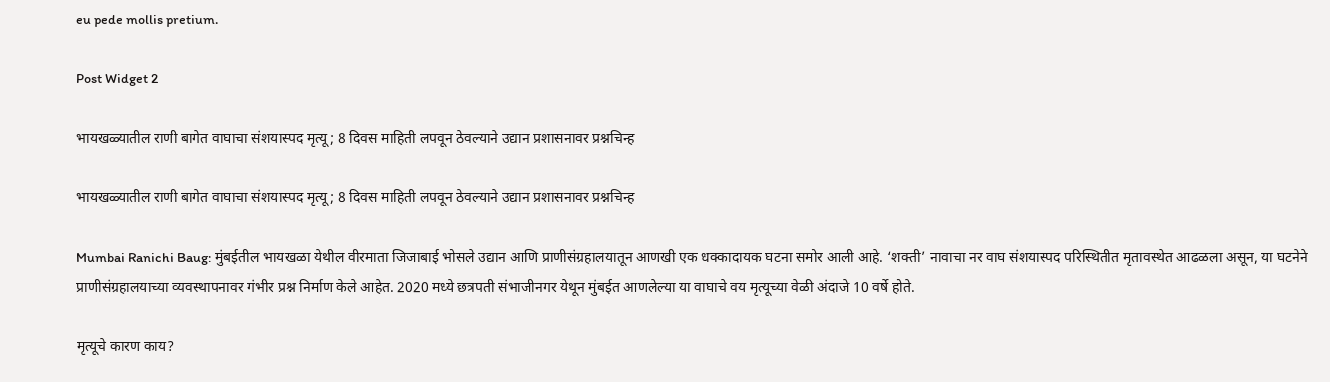eu pede mollis pretium.

Post Widget 2

भायखळ्यातील राणी बागेत वाघाचा संशयास्पद मृत्यू; 8 दिवस माहिती लपवून ठेवल्याने उद्यान प्रशासनावर प्रश्नचिन्ह

भायखळ्यातील राणी बागेत वाघाचा संशयास्पद मृत्यू; 8 दिवस माहिती लपवून ठेवल्याने उद्यान प्रशासनावर प्रश्नचिन्ह

Mumbai Ranichi Baug: मुंबईतील भायखळा येथील वीरमाता जिजाबाई भोसले उद्यान आणि प्राणीसंग्रहालयातून आणखी एक धक्कादायक घटना समोर आली आहे. ‘शक्ती’ नावाचा नर वाघ संशयास्पद परिस्थितीत मृतावस्थेत आढळला असून, या घटनेने प्राणीसंग्रहालयाच्या व्यवस्थापनावर गंभीर प्रश्न निर्माण केले आहेत. 2020 मध्ये छत्रपती संभाजीनगर येथून मुंबईत आणलेल्या या वाघाचे वय मृत्यूच्या वेळी अंदाजे 10 वर्षे होते.

मृत्यूचे कारण काय?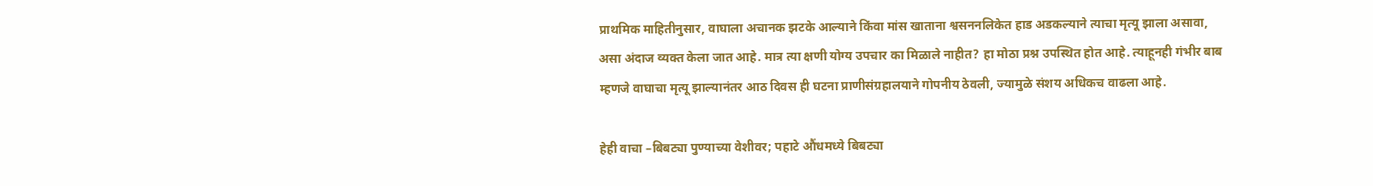प्राथमिक माहितीनुसार, वाघाला अचानक झटके आल्याने किंवा मांस खाताना श्वसननलिकेत हाड अडकल्याने त्याचा मृत्यू झाला असावा, असा अंदाज व्यक्त केला जात आहे. मात्र त्या क्षणी योग्य उपचार का मिळाले नाहीत? हा मोठा प्रश्न उपस्थित होत आहे. त्याहूनही गंभीर बाब म्हणजे वाघाचा मृत्यू झाल्यानंतर आठ दिवस ही घटना प्राणीसंग्रहालयाने गोपनीय ठेवली, ज्यामुळे संशय अधिकच वाढला आहे.

हेही वाचा –बिबट्या पुण्याच्या वेशीवर; पहाटे औंधमध्ये बिबट्या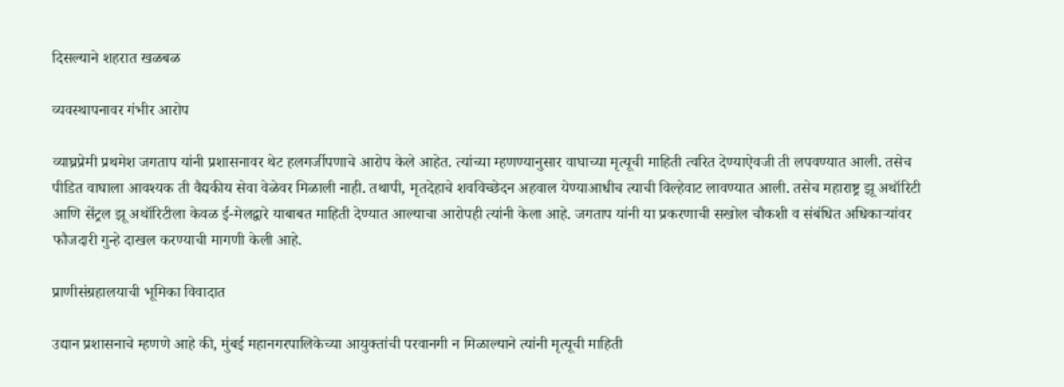दिसल्याने शहरात खळबळ

व्यवस्थापनावर गंभीर आरोप

व्याघ्रप्रेमी प्रथमेश जगताप यांनी प्रशासनावर थेट हलगर्जीपणाचे आरोप केले आहेत. त्यांच्या म्हणण्यानुसार वाघाच्या मृत्यूची माहिती त्वरित देण्याऐवजी ती लपवण्यात आली. तसेच पीडित वाघाला आवश्यक ती वैद्यकीय सेवा वेळेवर मिळाली नाही. तथापी, मृतदेहाचे शवविच्छेदन अहवाल येण्याआधीच त्याची विल्हेवाट लावण्यात आली. तसेच महाराष्ट्र झू अथॉरिटी आणि सेंट्रल झू अथॉरिटीला केवळ ई-मेलद्वारे याबाबत माहिती देण्यात आल्याचा आरोपही त्यांनी केला आहे. जगताप यांनी या प्रकरणाची सखोल चौकशी व संबंधित अधिकाऱ्यांवर फौजदारी गुन्हे दाखल करण्याची मागणी केली आहे.

प्राणीसंग्रहालयाची भूमिका विवादात

उद्यान प्रशासनाचे म्हणणे आहे की, मुंबई महानगरपालिकेच्या आयुक्तांची परवानगी न मिळाल्याने त्यांनी मृत्यूची माहिती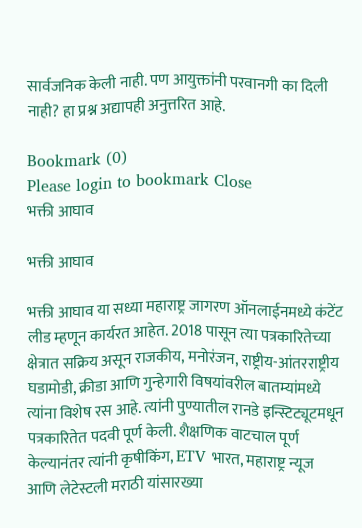सार्वजनिक केली नाही. पण आयुक्तांनी परवानगी का दिली नाही? हा प्रश्न अद्यापही अनुत्तरित आहे.

Bookmark (0)
Please login to bookmark Close
भक्ती आघाव

भक्ती आघाव

भक्ती आघाव या सध्या महाराष्ट्र जागरण ऑनलाईनमध्ये कंटेंट लीड म्हणून कार्यरत आहेत. 2018 पासून त्या पत्रकारितेच्या क्षेत्रात सक्रिय असून राजकीय, मनोरंजन, राष्ट्रीय-आंतरराष्ट्रीय घडामोडी, क्रीडा आणि गुन्हेगारी विषयांवरील बातम्यांमध्ये त्यांना विशेष रस आहे. त्यांनी पुण्यातील रानडे इन्स्टिट्यूटमधून पत्रकारितेत पदवी पूर्ण केली. शैक्षणिक वाटचाल पूर्ण केल्यानंतर त्यांनी कृषीकिंग, ETV भारत, महाराष्ट्र न्यूज आणि लेटेस्टली मराठी यांसारख्या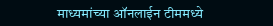माध्यमांच्या ऑनलाईन टीममध्ये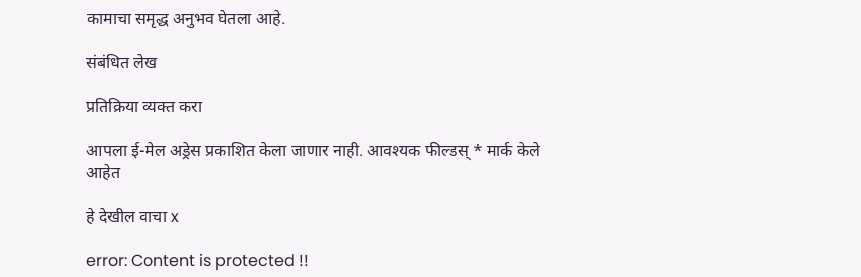कामाचा समृद्ध अनुभव घेतला आहे.

संबंधित लेख

प्रतिक्रिया व्यक्त करा

आपला ई-मेल अड्रेस प्रकाशित केला जाणार नाही. आवश्यक फील्डस् * मार्क केले आहेत

हे देखील वाचा x

error: Content is protected !!